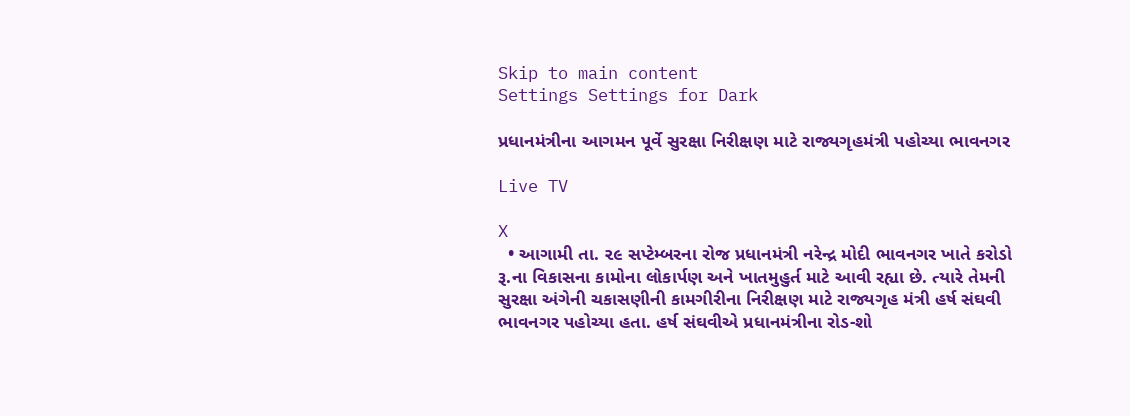Skip to main content
Settings Settings for Dark

પ્રધાનમંત્રીના આગમન પૂર્વે સુરક્ષા નિરીક્ષણ માટે રાજ્યગૃહમંત્રી પહોચ્યા ભાવનગર

Live TV

X
  • આગામી તા. ૨૯ સપ્ટેમ્બરના રોજ પ્રધાનમંત્રી નરેન્દ્ર મોદી ભાવનગર ખાતે કરોડો રૂ.ના વિકાસના કામોના લોકાર્પણ અને ખાતમુહુર્ત માટે આવી રહ્યા છે. ત્યારે તેમની સુરક્ષા અંગેની ચકાસણીની કામગીરીના નિરીક્ષણ માટે રાજ્યગૃહ મંત્રી હર્ષ સંઘવી ભાવનગર પહોચ્યા હતા. હર્ષ સંઘવીએ પ્રધાનમંત્રીના રોડ-શો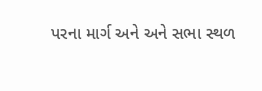પરના માર્ગ અને અને સભા સ્થળ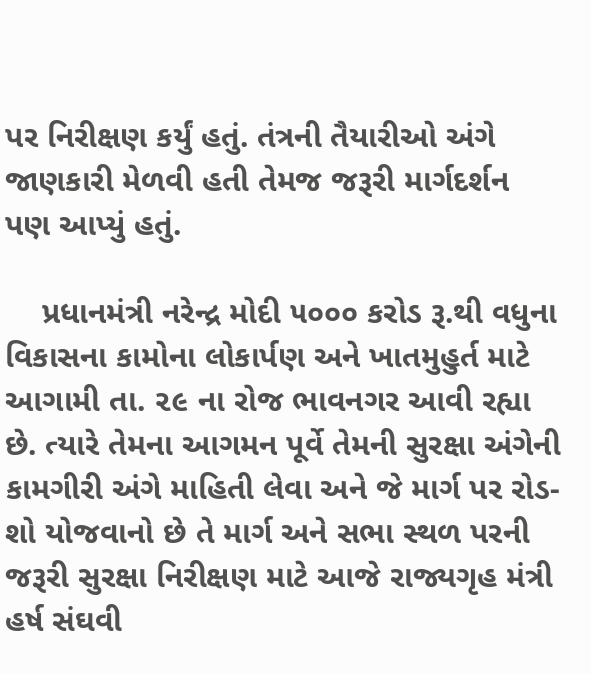પર નિરીક્ષણ કર્યું હતું. તંત્રની તૈયારીઓ અંગે જાણકારી મેળવી હતી તેમજ જરૂરી માર્ગદર્શન પણ આપ્યું હતું.

    પ્રધાનમંત્રી નરેન્દ્ર મોદી ૫૦૦૦ કરોડ રૂ.થી વધુના વિકાસના કામોના લોકાર્પણ અને ખાતમુહુર્ત માટે આગામી તા. ૨૯ ના રોજ ભાવનગર આવી રહ્યા છે. ત્યારે તેમના આગમન પૂર્વે તેમની સુરક્ષા અંગેની કામગીરી અંગે માહિતી લેવા અને જે માર્ગ પર રોડ-શો યોજવાનો છે તે માર્ગ અને સભા સ્થળ પરની જરૂરી સુરક્ષા નિરીક્ષણ માટે આજે રાજ્યગૃહ મંત્રી હર્ષ સંઘવી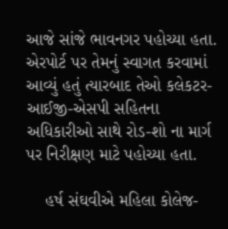આજે સાંજે ભાવનગર પહોચ્યા હતા. એરપોર્ટ પર તેમનું સ્વાગત કરવામાં આવ્યું હતું ત્યારબાદ તેઓ કલેકટર-આઈજી-એસપી સહિતના અધિકારીઓ સાથે રોડ-શો ના માર્ગ પર નિરીક્ષણ માટે પહોચ્યા હતા.

    હર્ષ સંઘવીએ મહિલા કોલેજ-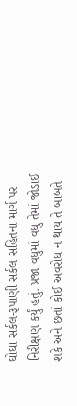ઘોઘા સર્કલ-રૂપાણી સર્કલ સહિતના માર્ગ પર નિરીક્ષણ કર્યું હતું. પ્રજા વધુમાં વધુ તેમાં જોડાઈ શકે અને છતાં કોઈ અવરોધ ન થાય તે બાબતે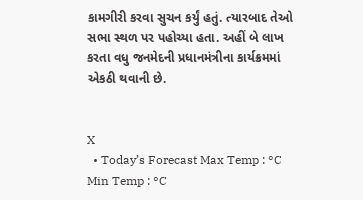કામગીરી કરવા સુચન કર્યું હતું. ત્યારબાદ તેઓ સભા સ્થળ પર પહોચ્યા હતા. અહીં બે લાખ કરતા વધુ જનમેદની પ્રધાનમંત્રીના કાર્યક્રમમાં એકઠી થવાની છે.


X
  • Today’s Forecast Max Temp : °C Min Temp : °C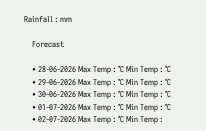Rainfall : mm

    Forecast

    • 28-06-2026 Max Temp : °C Min Temp : °C
    • 29-06-2026 Max Temp : °C Min Temp : °C
    • 30-06-2026 Max Temp : °C Min Temp : °C
    • 01-07-2026 Max Temp : °C Min Temp : °C
    • 02-07-2026 Max Temp : °C Min Temp :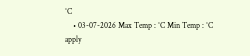°C
    • 03-07-2026 Max Temp : °C Min Temp : °C
apply